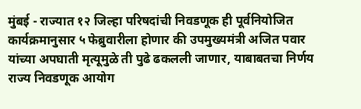मुंबई - राज्यात १२ जिल्हा परिषदांची निवडणूक ही पूर्वनियोजित कार्यक्रमानुसार ५ फेब्रुवारीला होणार की उपमुख्यमंत्री अजित पवार यांच्या अपघाती मृत्यूमुळे ती पुढे ढकलली जाणार, याबाबतचा निर्णय राज्य निवडणूक आयोग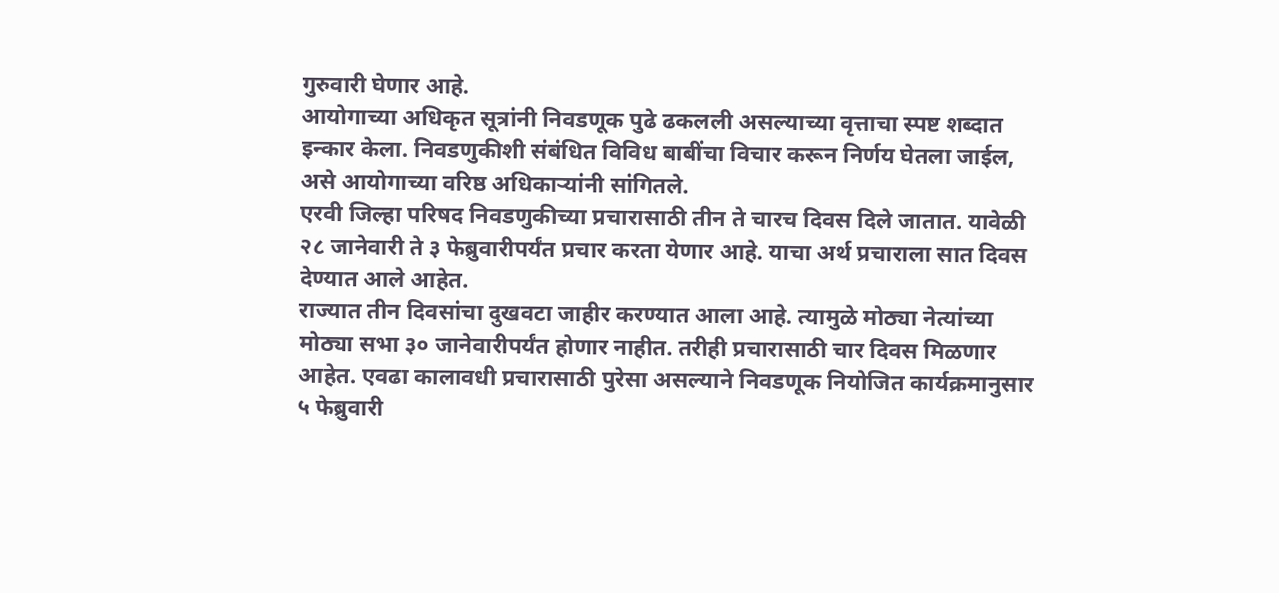गुरुवारी घेणार आहे.
आयोगाच्या अधिकृत सूत्रांनी निवडणूक पुढे ढकलली असल्याच्या वृत्ताचा स्पष्ट शब्दात इन्कार केला. निवडणुकीशी संबंधित विविध बाबींचा विचार करून निर्णय घेतला जाईल, असे आयोगाच्या वरिष्ठ अधिकाऱ्यांनी सांगितले.
एरवी जिल्हा परिषद निवडणुकीच्या प्रचारासाठी तीन ते चारच दिवस दिले जातात. यावेळी २८ जानेवारी ते ३ फेब्रुवारीपर्यंत प्रचार करता येणार आहे. याचा अर्थ प्रचाराला सात दिवस देण्यात आले आहेत.
राज्यात तीन दिवसांचा दुखवटा जाहीर करण्यात आला आहे. त्यामुळे मोठ्या नेत्यांच्या मोठ्या सभा ३० जानेवारीपर्यंत होणार नाहीत. तरीही प्रचारासाठी चार दिवस मिळणार आहेत. एवढा कालावधी प्रचारासाठी पुरेसा असल्याने निवडणूक नियोजित कार्यक्रमानुसार ५ फेब्रुवारी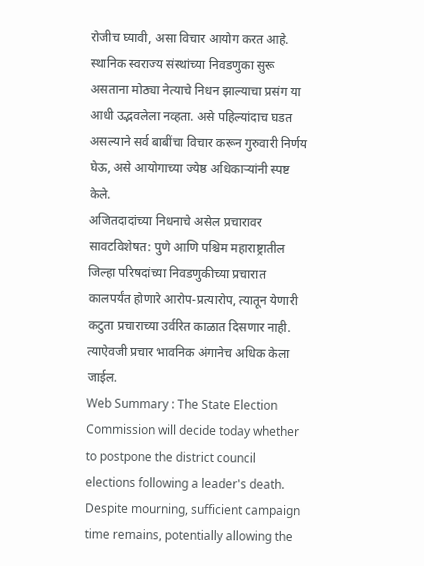रोजीच घ्यावी, असा विचार आयोग करत आहे.
स्थानिक स्वराज्य संस्थांच्या निवडणुका सुरू असताना मोठ्या नेत्याचे निधन झाल्याचा प्रसंग या आधी उद्भवलेला नव्हता. असे पहिल्यांदाच घडत असल्याने सर्व बाबींचा विचार करून गुरुवारी निर्णय घेऊ, असे आयोगाच्या ज्येष्ठ अधिकाऱ्यांनी स्पष्ट केले.
अजितदादांच्या निधनाचे असेल प्रचारावर सावटविशेषत: पुणे आणि पश्चिम महाराष्ट्रातील जिल्हा परिषदांच्या निवडणुकीच्या प्रचारात कालपर्यंत होणारे आरोप-प्रत्यारोप, त्यातून येणारी कटुता प्रचाराच्या उर्वरित काळात दिसणार नाही. त्याऐवजी प्रचार भावनिक अंगानेच अधिक केला जाईल.
Web Summary : The State Election Commission will decide today whether to postpone the district council elections following a leader's death. Despite mourning, sufficient campaign time remains, potentially allowing the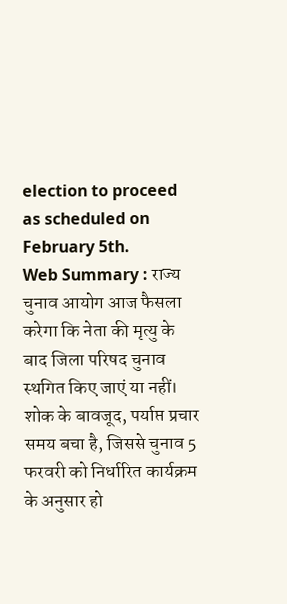election to proceed as scheduled on February 5th.
Web Summary : राज्य चुनाव आयोग आज फैसला करेगा कि नेता की मृत्यु के बाद जिला परिषद चुनाव स्थगित किए जाएं या नहीं। शोक के बावजूद, पर्याप्त प्रचार समय बचा है, जिससे चुनाव 5 फरवरी को निर्धारित कार्यक्रम के अनुसार हो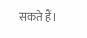सकते हैं।